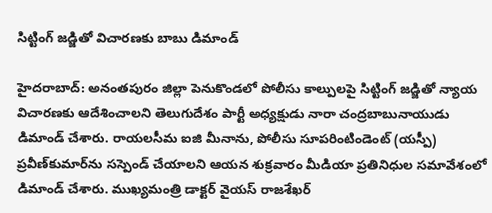సిట్టింగ్‌ జడ్జితో విచారణకు బాబు డిమాండ్‌

హైదరాబాద్‌: అనంతపురం జిల్లా పెనుకొండలో పోలీసు కాల్పులపై సిట్టింగ్‌ జడ్జితో న్యాయ విచారణకు ఆదేశించాలని తెలుగుదేశం పార్టీ అధ్యక్షుడు నారా చంద్రబాబునాయుడు డిమాండ్‌ చేశారు. రాయలసీమ ఐజి మీనాను, పోలీసు సూపరింటిండెంట్‌ (యస్పీ) ప్రవీణ్‌కుమార్‌ను సస్పెండ్‌ చేయాలని ఆయన శుక్రవారం మీడియా ప్రతినిధుల సమావేశంలో డిమాండ్‌ చేశారు. ముఖ్యమంత్రి డాక్టర్‌ వైయస్‌ రాజశేఖర్‌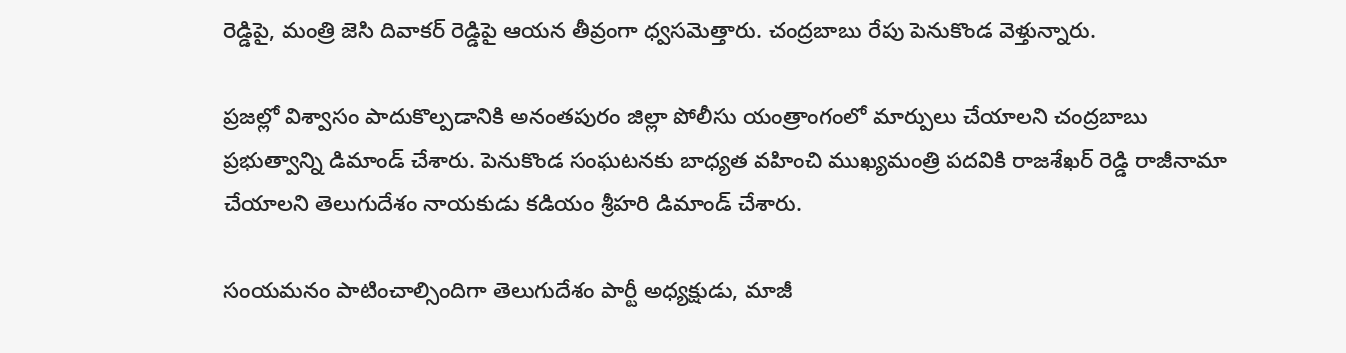రెడ్డిపై, మంత్రి జెసి దివాకర్‌ రెడ్డిపై ఆయన తీవ్రంగా ధ్వసమెత్తారు. చంద్రబాబు రేపు పెనుకొండ వెళ్తున్నారు.

ప్రజల్లో విశ్వాసం పాదుకొల్పడానికి అనంతపురం జిల్లా పోలీసు యంత్రాంగంలో మార్పులు చేయాలని చంద్రబాబు ప్రభుత్వాన్ని డిమాండ్‌ చేశారు. పెనుకొండ సంఘటనకు బాధ్యత వహించి ముఖ్యమంత్రి పదవికి రాజశేఖర్‌ రెడ్డి రాజీనామా చేయాలని తెలుగుదేశం నాయకుడు కడియం శ్రీహరి డిమాండ్‌ చేశారు.

సంయమనం పాటించాల్సిందిగా తెలుగుదేశం పార్టీ అధ్యక్షుడు, మాజీ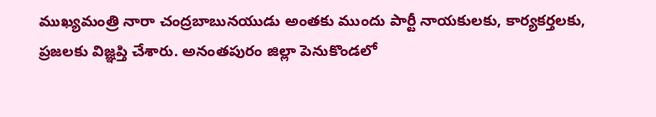ముఖ్యమంత్రి నారా చంద్రబాబునయుడు అంతకు ముందు పార్టీ నాయకులకు, కార్యకర్తలకు, ప్రజలకు విజ్ఞప్తి చేశారు. అనంతపురం జిల్లా పెనుకొండలో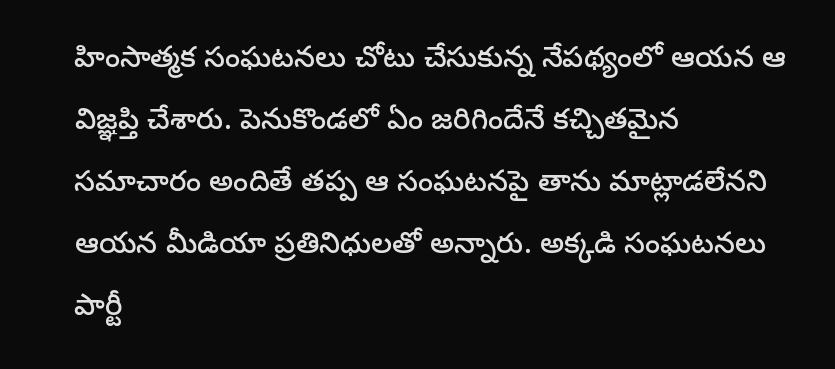హింసాత్మక సంఘటనలు చోటు చేసుకున్న నేపథ్యంలో ఆయన ఆ విజ్ఞప్తి చేశారు. పెనుకొండలో ఏం జరిగిందేనే కచ్చితమైన సమాచారం అందితే తప్ప ఆ సంఘటనపై తాను మాట్లాడలేనని ఆయన మీడియా ప్రతినిధులతో అన్నారు. అక్కడి సంఘటనలు పార్టీ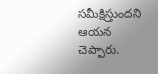సమీక్షిస్తుందని ఆయన చెప్పారు.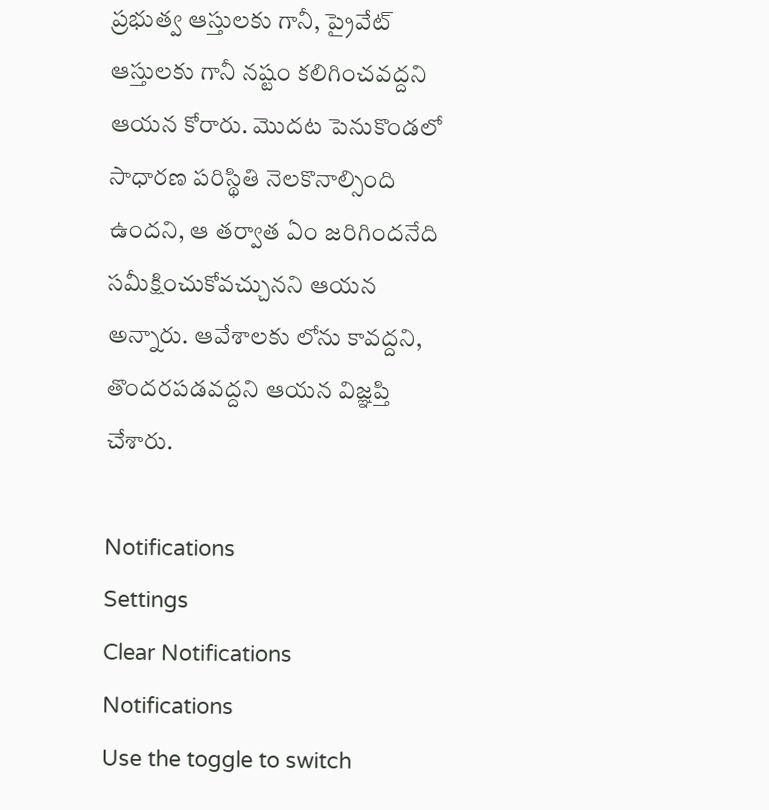ప్రభుత్వ ఆస్తులకు గానీ, ప్రైవేట్‌ ఆస్తులకు గానీ నష్టం కలిగించవద్దని ఆయన కోరారు. మొదట పెనుకొండలో సాధారణ పరిస్థితి నెలకొనాల్సింది ఉందని, ఆ తర్వాత ఏం జరిగిందనేది సమీక్షించుకోవచ్చునని ఆయన అన్నారు. ఆవేశాలకు లోను కావద్దని, తొందరపడవద్దని ఆయన విజ్ఞప్తి చేశారు.

Notifications
Settings
Clear Notifications
Notifications
Use the toggle to switch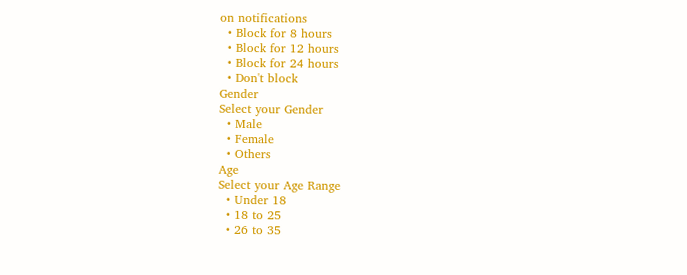on notifications
  • Block for 8 hours
  • Block for 12 hours
  • Block for 24 hours
  • Don't block
Gender
Select your Gender
  • Male
  • Female
  • Others
Age
Select your Age Range
  • Under 18
  • 18 to 25
  • 26 to 35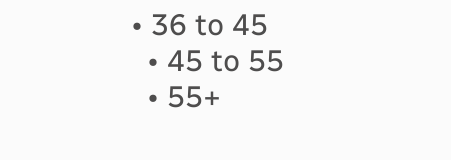• 36 to 45
  • 45 to 55
  • 55+